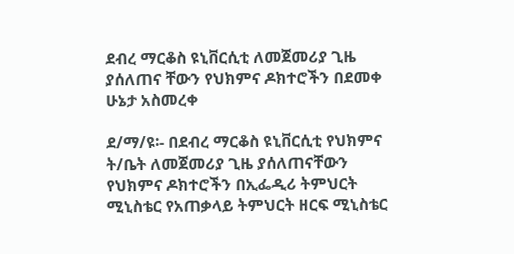ደብረ ማርቆስ ዩኒቨርሲቲ ለመጀመሪያ ጊዜ ያሰለጠና ቸውን የህክምና ዶክተሮችን በደመቀ ሁኔታ አስመረቀ

ደ/ማ/ዩ፡- በደብረ ማርቆስ ዩኒቨርሲቲ የህክምና ት/ቤት ለመጀመሪያ ጊዜ ያሰለጠናቸውን የህክምና ዶክተሮችን በኢፌዲሪ ትምህርት ሚኒስቴር የአጠቃላይ ትምህርት ዘርፍ ሚኒስቴር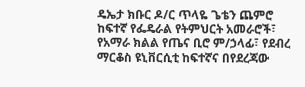ዴኤታ ክቡር ዶ/ር ጥላዬ ጌቴን ጨምሮ ከፍተኛ የፌዴራል የትምህርት አመራሮች፣ የአማራ ክልል የጤና ቢሮ ም/ኃላፊ፣ የደብረ ማርቆስ ዩኒቨርሲቲ ከፍተኛና በየደረጃው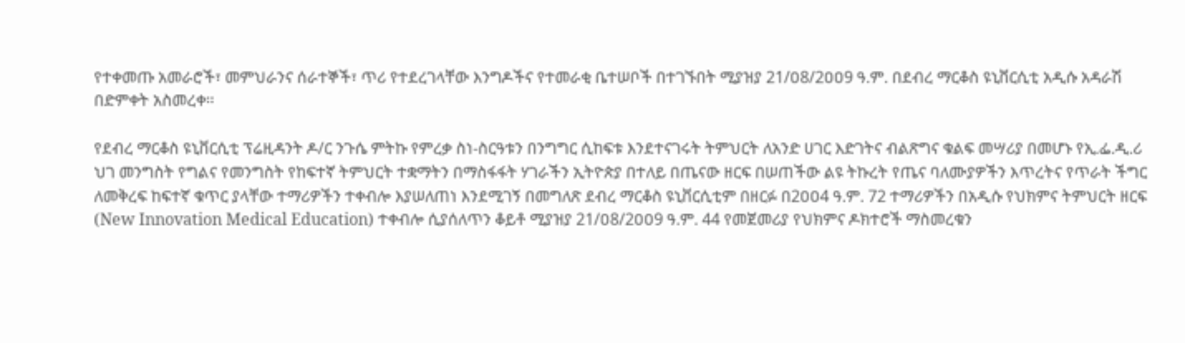የተቀመጡ አመራሮች፣ መምህራንና ሰራተኞች፣ ጥሪ የተደረገላቸው እንግዶችና የተመራቂ ቤተሠቦች በተገኙበት ሚያዝያ 21/ዐ8/2ዐዐ9 ዓ.ም. በደብረ ማርቆስ ዩኒቨርሲቲ አዲሱ አዳራሽ በድምቀት አስመረቀ፡፡

የደብረ ማርቆስ ዩኒቨርሲቲ ፕሬዚዳንት ዶ/ር ንጉሴ ምትኩ የምረቃ ስነ-ስርዓቱን በንግግር ሲከፍቱ እንደተናገሩት ትምህርት ለአንድ ሀገር እድገትና ብልጽግና ቁልፍ መሣሪያ በመሆኑ የኢ.ፌ.ዲ.ሪ ህገ መንግስት የግልና የመንግስት የከፍተኛ ትምህርት ተቋማትን በማስፋፋት ሃገራችን ኢትዮጵያ በተለይ በጤናው ዘርፍ በሠጠችው ልዩ ትኩረት የጤና ባለሙያዎችን እጥረትና የጥራት ችግር ለመቅረፍ ከፍተኛ ቁጥር ያላቸው ተማሪዎችን ተቀብሎ እያሠለጠነ እንደሚገኝ በመግለጽ ደብረ ማርቆስ ዩኒቨርሲቲም በዘርፉ በ2ዐዐ4 ዓ.ም. 72 ተማሪዎችን በአዲሱ የህክምና ትምህርት ዘርፍ (New Innovation Medical Education) ተቀብሎ ሲያሰለጥን ቆይቶ ሚያዝያ 21/ዐ8/2ዐዐ9 ዓ.ም. 44 የመጀመሪያ የህክምና ዶክተሮች ማስመረቁን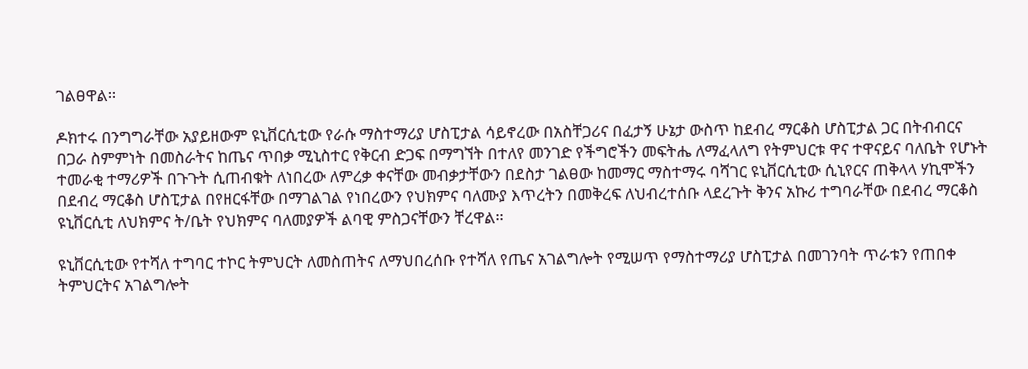ገልፀዋል፡፡

ዶክተሩ በንግግራቸው አያይዘውም ዩኒቨርሲቲው የራሱ ማስተማሪያ ሆስፒታል ሳይኖረው በአስቸጋሪና በፈታኝ ሁኔታ ውስጥ ከደብረ ማርቆስ ሆስፒታል ጋር በትብብርና በጋራ ስምምነት በመስራትና ከጤና ጥበቃ ሚኒስተር የቅርብ ድጋፍ በማግኘት በተለየ መንገድ የችግሮችን መፍትሔ ለማፈላለግ የትምህርቱ ዋና ተዋናይና ባለቤት የሆኑት ተመራቂ ተማሪዎች በጉጉት ሲጠብቁት ለነበረው ለምረቃ ቀናቸው መብቃታቸውን በደስታ ገልፀው ከመማር ማስተማሩ ባሻገር ዩኒቨርሲቲው ሲኒየርና ጠቅላላ ሃኪሞችን በደብረ ማርቆስ ሆስፒታል በየዘርፋቸው በማገልገል የነበረውን የህክምና ባለሙያ እጥረትን በመቅረፍ ለህብረተሰቡ ላደረጉት ቅንና አኩሪ ተግባራቸው በደብረ ማርቆስ ዩኒቨርሲቲ ለህክምና ት/ቤት የህክምና ባለመያዎች ልባዊ ምስጋናቸውን ቸረዋል፡፡

ዩኒቨርሲቲው የተሻለ ተግባር ተኮር ትምህርት ለመስጠትና ለማህበረሰቡ የተሻለ የጤና አገልግሎት የሚሠጥ የማስተማሪያ ሆስፒታል በመገንባት ጥራቱን የጠበቀ ትምህርትና አገልግሎት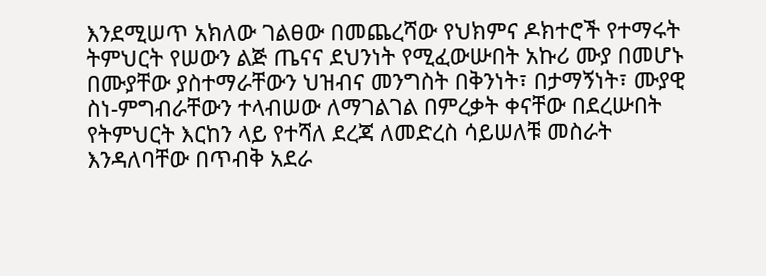እንደሚሠጥ አክለው ገልፀው በመጨረሻው የህክምና ዶክተሮች የተማሩት ትምህርት የሠውን ልጅ ጤናና ደህንነት የሚፈውሡበት አኩሪ ሙያ በመሆኑ በሙያቸው ያስተማራቸውን ህዝብና መንግስት በቅንነት፣ በታማኝነት፣ ሙያዊ ስነ-ምግብራቸውን ተላብሠው ለማገልገል በምረቃት ቀናቸው በደረሡበት የትምህርት እርከን ላይ የተሻለ ደረጃ ለመድረስ ሳይሠለቹ መስራት እንዳለባቸው በጥብቅ አደራ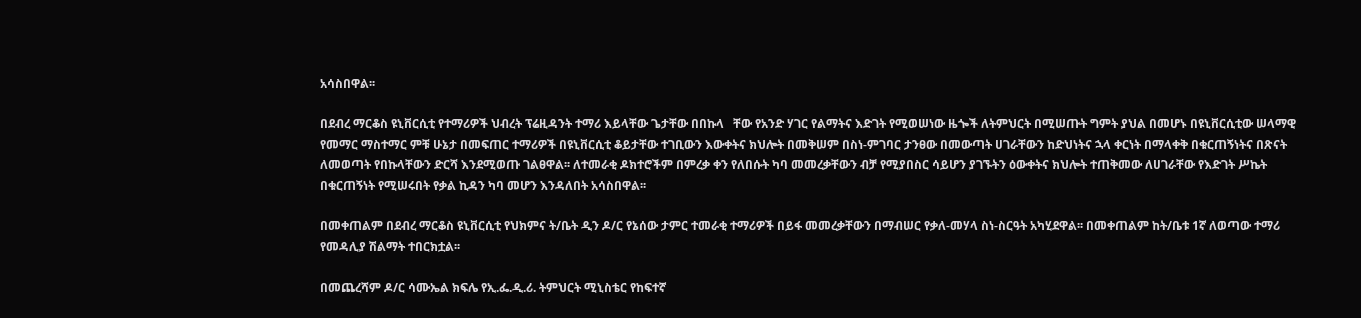አሳስበዋል፡፡

በደብረ ማርቆስ ዩኒቨርሲቲ የተማሪዎች ህብረት ፕሬዚዳንት ተማሪ እይላቸው ጌታቸው በበኩላ   ቸው የአንድ ሃገር የልማትና እድገት የሚወሠነው ዜጐች ለትምህርት በሚሠጡት ግምት ያህል በመሆኑ በዩኒቨርሲቲው ሠላማዊ የመማር ማስተማር ምቹ ሁኔታ በመፍጠር ተማሪዎች በዩኒቨርሲቲ ቆይታቸው ተገቢውን እውቀትና ክህሎት በመቅሠም በስነ-ምገባር ታንፀው በመውጣት ሀገራቸውን ከድህነትና ኋላ ቀርነት በማላቀቅ በቁርጠኝነትና በጽናት ለመወጣት የበኩላቸውን ድርሻ እንደሚወጡ ገልፀዋል፡፡ ለተመራቂ ዶክተሮችም በምረቃ ቀን የለበሱት ካባ መመረቃቸውን ብቻ የሚያበስር ሳይሆን ያገኙትን ዕውቀትና ክህሎት ተጠቅመው ለሀገራቸው የእድገት ሥኬት በቁርጠኝነት የሚሠሩበት የቃል ኪዳን ካባ መሆን እንዳለበት አሳስበዋል፡፡

በመቀጠልም በደብረ ማርቆስ ዩኒቨርሲቲ የህክምና ት/ቤት ዲን ዶ/ር የኔሰው ታምር ተመራቂ ተማሪዎች በይፋ መመረቃቸውን በማብሠር የቃለ-መሃላ ስነ-ስርዓት አካሂደዋል፡፡ በመቀጠልም ከት/ቤቱ 1ኛ ለወጣው ተማሪ የመዳሊያ ሽልማት ተበርክቷል፡፡

በመጨረሻም ዶ/ር ሳሙኤል ክፍሌ የኢ.ፌ.ዲ.ሪ. ትምህርት ሚኒስቴር የከፍተኛ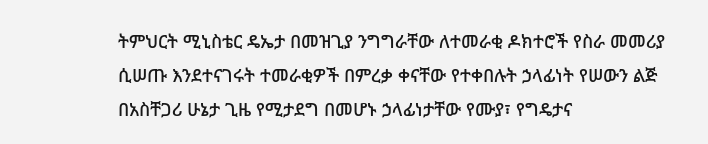ትምህርት ሚኒስቴር ዴኤታ በመዝጊያ ንግግራቸው ለተመራቂ ዶክተሮች የስራ መመሪያ ሲሠጡ እንደተናገሩት ተመራቂዎች በምረቃ ቀናቸው የተቀበሉት ኃላፊነት የሠውን ልጅ በአስቸጋሪ ሁኔታ ጊዜ የሚታደግ በመሆኑ ኃላፊነታቸው የሙያ፣ የግዴታና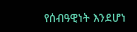የሰብዓዊነት እንደሆነ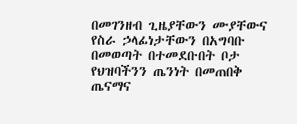በመገንዘብ ጊዜያቸውን ሙያቸውና የስራ ኃላፊነታቸውን በአግባቡ በመወጣት በተመደቡበት ቦታ የህዝባችንን ጤንነት በመጠበቅ ጤናማና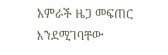አምራች ዜጋ መፍጠር እንደሚገባቸው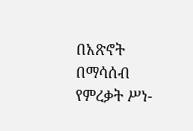በአጽኖት በማሳሰብ የምረቃት ሥነ-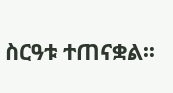ስርዓቱ ተጠናቋል፡፡